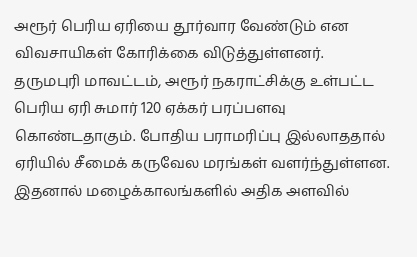அரூர் பெரிய ஏரியை தூர்வார வேண்டும் என விவசாயிகள் கோரிக்கை விடுத்துள்ளனர்.
தருமபுரி மாவட்டம், அரூர் நகராட்சிக்கு உள்பட்ட பெரிய ஏரி சுமார் 120 ஏக்கர் பரப்பளவு கொண்டதாகும். போதிய பராமரிப்பு இல்லாததால் ஏரியில் சீமைக் கருவேல மரங்கள் வளர்ந்துள்ளன. இதனால் மழைக்காலங்களில் அதிக அளவில்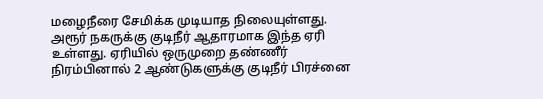மழைநீரை சேமிக்க முடியாத நிலையுள்ளது.
அரூர் நகருக்கு குடிநீர் ஆதாரமாக இந்த ஏரி உள்ளது. ஏரியில் ஒருமுறை தண்ணீர் நிரம்பினால் 2 ஆண்டுகளுக்கு குடிநீர் பிரச்னை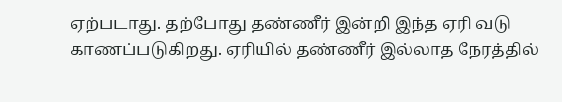ஏற்படாது. தற்போது தண்ணீர் இன்றி இந்த ஏரி வடு காணப்படுகிறது. ஏரியில் தண்ணீர் இல்லாத நேரத்தில்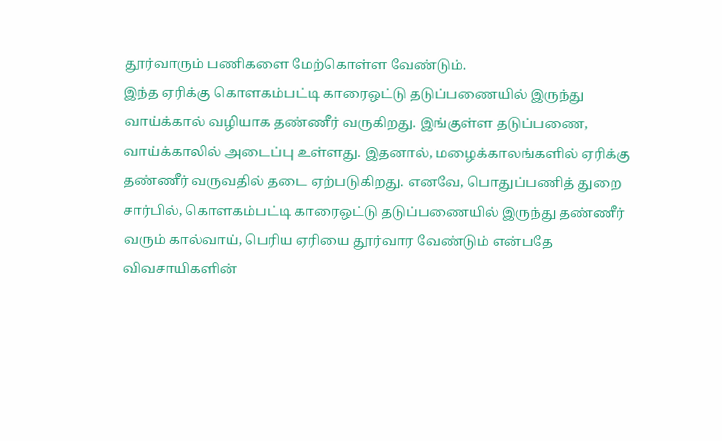தூர்வாரும் பணிகளை மேற்கொள்ள வேண்டும்.
இந்த ஏரிக்கு கொளகம்பட்டி காரைஒட்டு தடுப்பணையில் இருந்து வாய்க்கால் வழியாக தண்ணீர் வருகிறது. இங்குள்ள தடுப்பணை, வாய்க்காலில் அடைப்பு உள்ளது. இதனால், மழைக்காலங்களில் ஏரிக்கு தண்ணீர் வருவதில் தடை ஏற்படுகிறது. எனவே, பொதுப்பணித் துறை சார்பில், கொளகம்பட்டி காரைஒட்டு தடுப்பணையில் இருந்து தண்ணீர் வரும் கால்வாய், பெரிய ஏரியை தூர்வார வேண்டும் என்பதே விவசாயிகளின்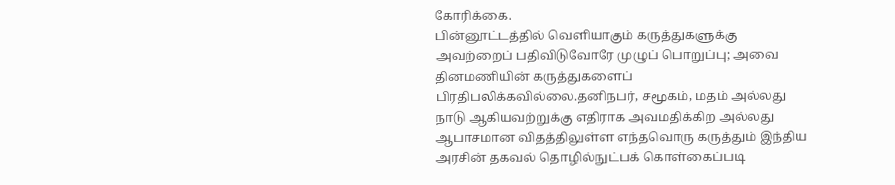கோரிக்கை.
பின்னூட்டத்தில் வெளியாகும் கருத்துகளுக்கு அவற்றைப் பதிவிடுவோரே முழுப் பொறுப்பு; அவை தினமணியின் கருத்துகளைப் பிரதிபலிக்கவில்லை.தனிநபர், சமூகம், மதம் அல்லது நாடு ஆகியவற்றுக்கு எதிராக அவமதிக்கிற அல்லது ஆபாசமான விதத்திலுள்ள எந்தவொரு கருத்தும் இந்திய அரசின் தகவல் தொழில்நுட்பக் கொள்கைப்படி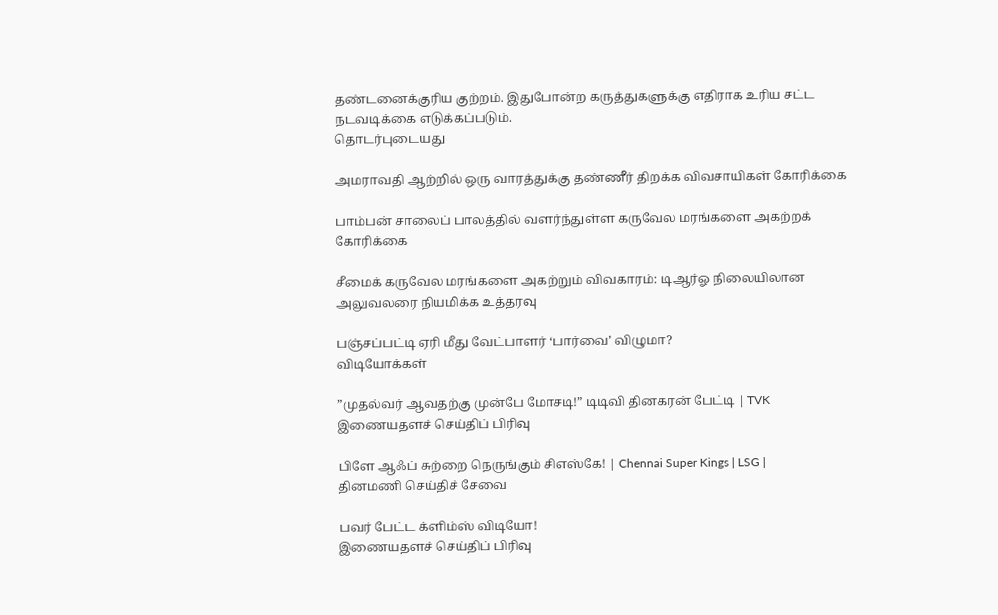தண்டனைக்குரிய குற்றம். இதுபோன்ற கருத்துகளுக்கு எதிராக உரிய சட்ட நடவடிக்கை எடுக்கப்படும்.
தொடர்புடையது

அமராவதி ஆற்றில் ஒரு வாரத்துக்கு தண்ணீர் திறக்க விவசாயிகள் கோரிக்கை

பாம்பன் சாலைப் பாலத்தில் வளர்ந்துள்ள கருவேல மரங்களை அகற்றக் கோரிக்கை

சீமைக் கருவேல மரங்களை அகற்றும் விவகாரம்: டிஆர்ஓ நிலையிலான அலுவலரை நியமிக்க உத்தரவு

பஞ்சப்பட்டி ஏரி மீது வேட்பாளர் ‘பார்வை’ விழுமா?
விடியோக்கள்

”முதல்வர் ஆவதற்கு முன்பே மோசடி!” டிடிவி தினகரன் பேட்டி | TVK
இணையதளச் செய்திப் பிரிவு

பிளே ஆஃப் சுற்றை நெருங்கும் சிஎஸ்கே! | Chennai Super Kings | LSG |
தினமணி செய்திச் சேவை

பவர் பேட்ட க்ளிம்ஸ் விடியோ!
இணையதளச் செய்திப் பிரிவு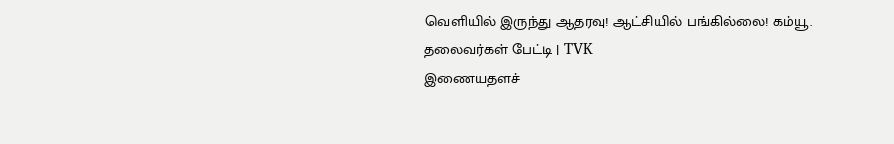வெளியில் இருந்து ஆதரவு! ஆட்சியில் பங்கில்லை! கம்யூ. தலைவர்கள் பேட்டி | TVK
இணையதளச்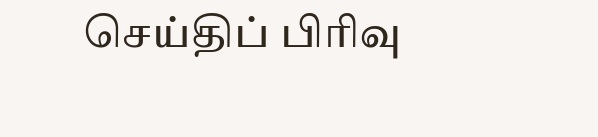செய்திப் பிரிவு